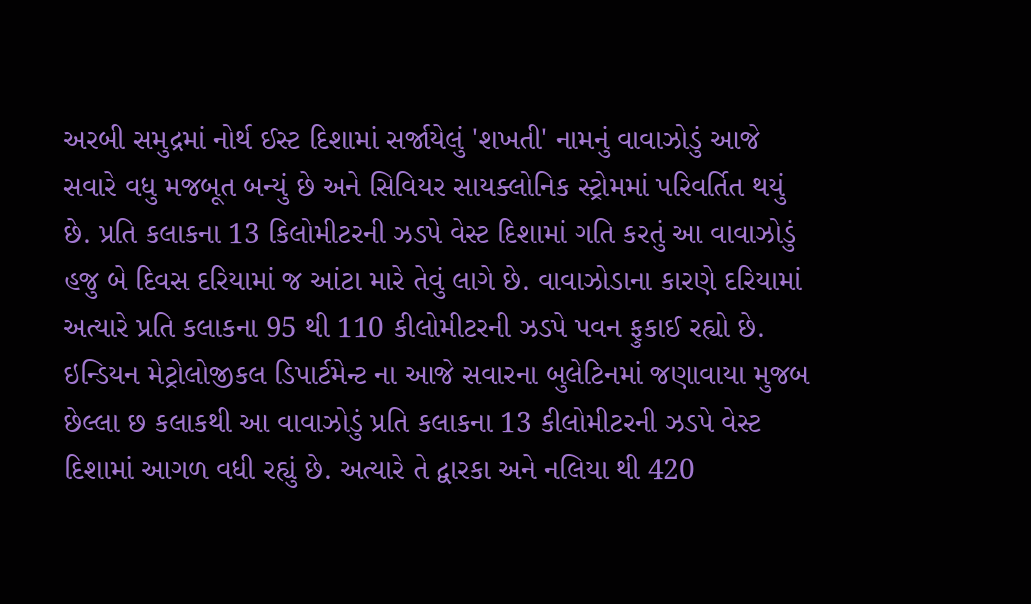અરબી સમુદ્રમાં નોર્થ ઈસ્ટ દિશામાં સર્જાયેલું 'શખતી' નામનું વાવાઝોડું આજે સવારે વધુ મજબૂત બન્યું છે અને સિવિયર સાયક્લોનિક સ્ટ્રોમમાં પરિવર્તિત થયું છે. પ્રતિ કલાકના 13 કિલોમીટરની ઝડપે વેસ્ટ દિશામાં ગતિ કરતું આ વાવાઝોડું હજુ બે દિવસ દરિયામાં જ આંટા મારે તેવું લાગે છે. વાવાઝોડાના કારણે દરિયામાં અત્યારે પ્રતિ કલાકના 95 થી 110 કીલોમીટરની ઝડપે પવન ફુકાઈ રહ્યો છે.
ઇન્ડિયન મેટ્રોલોજીકલ ડિપાર્ટમેન્ટ ના આજે સવારના બુલેટિનમાં જણાવાયા મુજબ છેલ્લા છ કલાકથી આ વાવાઝોડું પ્રતિ કલાકના 13 કીલોમીટરની ઝડપે વેસ્ટ દિશામાં આગળ વધી રહ્યું છે. અત્યારે તે દ્વારકા અને નલિયા થી 420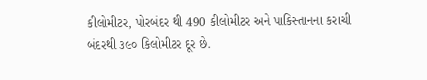કીલોમીટર, પોરબંદર થી 490 કીલોમીટર અને પાકિસ્તાનના કરાચી બંદરથી ૩૯૦ કિલોમીટર દૂર છે.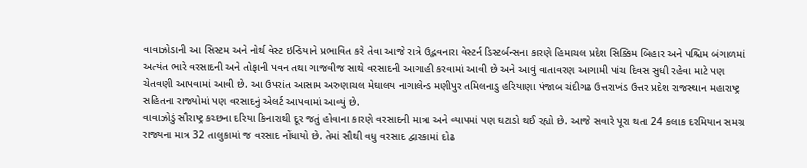વાવાઝોડાની આ સિસ્ટમ અને નોર્થ વેસ્ટ ઇન્ડિયાને પ્રભાવિત કરે તેવા આજે રાત્રે ઉદ્ભવનારા વેસ્ટર્ન ડિસ્ટર્બન્સના કારણે હિમાચલ પ્રદેશ સિક્કિમ બિહાર અને પશ્ચિમ બંગાળમાં અત્યંત ભારે વરસાદની અને તોફાની પવન તથા ગાજવીજ સાથે વરસાદની આગાહી કરવામાં આવી છે અને આવું વાતાવરણ આગામી પાંચ દિવસ સુધી રહેવા માટે પણ ચેતવણી આપવામાં આવી છે. આ ઉપરાંત આસામ અરુણાચલ મેઘાલય નાગાલેન્ડ મણીપુર તમિલનાડુ હરિયાણા પંજાબ ચંદીગઢ ઉત્તરાખંડ ઉત્તર પ્રદેશ રાજસ્થાન મહારાષ્ટ્ર સહિતના રાજ્યોમાં પણ વરસાદનું એલર્ટ આપવામાં આવ્યું છે.
વાવાઝોડું સૌરાષ્ટ્ર કચ્છના દરિયા કિનારાથી દૂર જતું હોવાના કારણે વરસાદની માત્રા અને વ્યાપમાં પણ ઘટાડો થઈ રહ્યો છે. આજે સવારે પૂરા થતા 24 કલાક દરમિયાન સમગ્ર રાજ્યના માત્ર 32 તાલુકામાં જ વરસાદ નોંધાયો છે. તેમાં સૌથી વધુ વરસાદ દ્વારકામાં દોઢ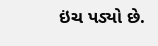ઇંચ પડ્યો છે.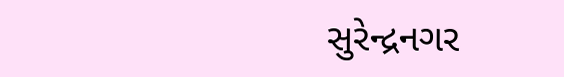સુરેન્દ્રનગર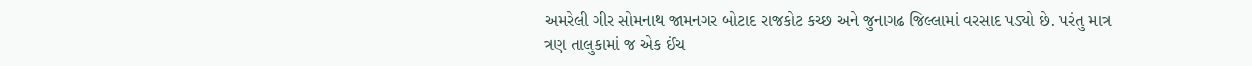અમરેલી ગીર સોમનાથ જામનગર બોટાદ રાજકોટ કચ્છ અને જુનાગઢ જિલ્લામાં વરસાદ પડ્યો છે. પરંતુ માત્ર ત્રણ તાલુકામાં જ એક ઈંચ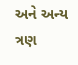અને અન્ય ત્રણ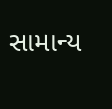સામાન્ય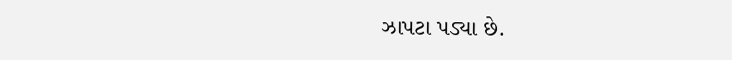ઝાપટા પડ્યા છે.